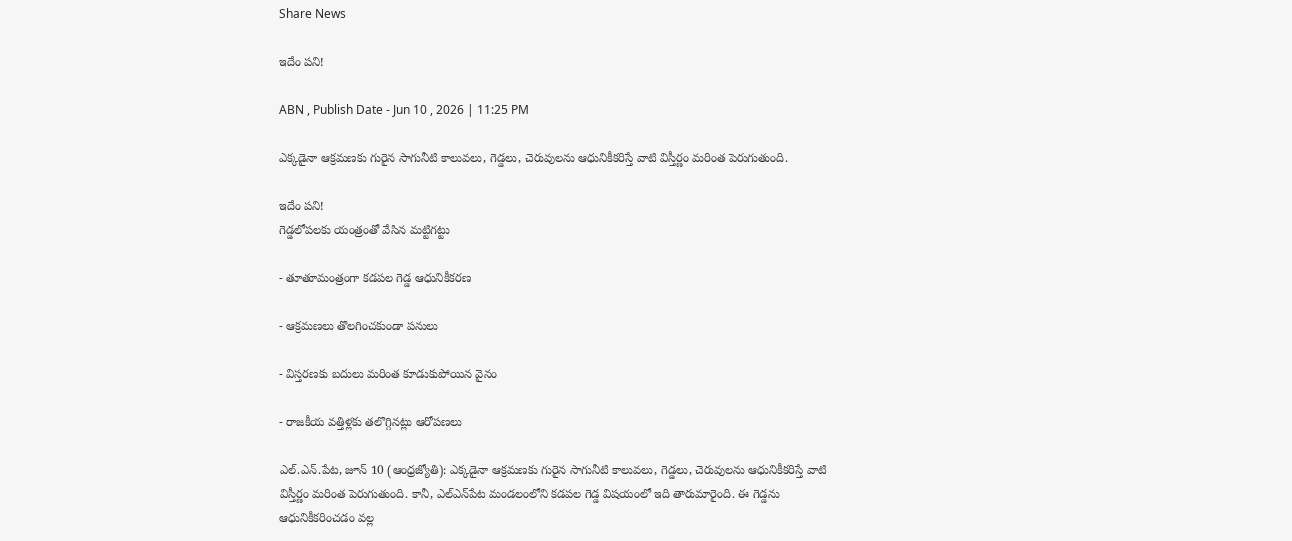Share News

ఇదేం పని!

ABN , Publish Date - Jun 10 , 2026 | 11:25 PM

ఎక్కడైనా ఆక్రమణకు గురైన సాగునీటి కాలువలు, గెడ్డలు, చెరువులను ఆధునికీకరిస్తే వాటి విస్తీర్ణం మరింత పెరుగుతుంది.

ఇదేం పని!
గెడ్డలోపలకు యంత్రంతో వేసిన మట్టిగట్టు

- తూతూమంత్రంగా కడపల గెడ్డ ఆధునికీకరణ

- ఆక్రమణలు తొలగించకుండా పనులు

- విస్తరణకు బదులు మరింత కూడుకుపోయిన వైనం

- రాజకీయ వత్తిళ్లకు తలొగ్గినట్లు ఆరోపణలు

ఎల్‌.ఎన్‌.పేట, జూన్‌ 10 (ఆంధ్రజ్యోతి): ఎక్కడైనా ఆక్రమణకు గురైన సాగునీటి కాలువలు, గెడ్డలు, చెరువులను ఆధునికీకరిస్తే వాటి విస్తీర్ణం మరింత పెరుగుతుంది. కానీ, ఎల్‌ఎన్‌పేట మండలంలోని కడపల గెడ్డ విషయంలో ఇది తారుమారైంది. ఈ గెడ్డను ఆధునికీకరించడం వల్ల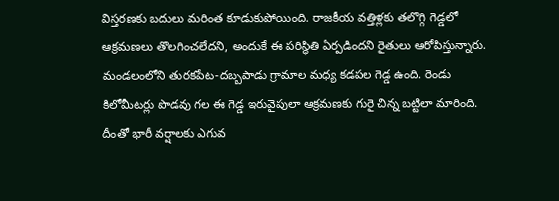విస్తరణకు బదులు మరింత కూడుకుపోయింది. రాజకీయ వత్తిళ్లకు తలొగ్గి గెడ్డలో ఆక్రమణలు తొలగించలేదని, అందుకే ఈ పరిస్థితి ఏర్పడిందని రైతులు ఆరోపిస్తున్నారు. మండలంలోని తురకపేట-దబ్బపాడు గ్రామాల మధ్య కడపల గెడ్డ ఉంది. రెండు కిలోమీటర్లు పొడవు గల ఈ గెడ్డ ఇరువైపులా ఆక్రమణకు గురై చిన్న బట్టిలా మారింది. దీంతో భారీ వర్షాలకు ఎగువ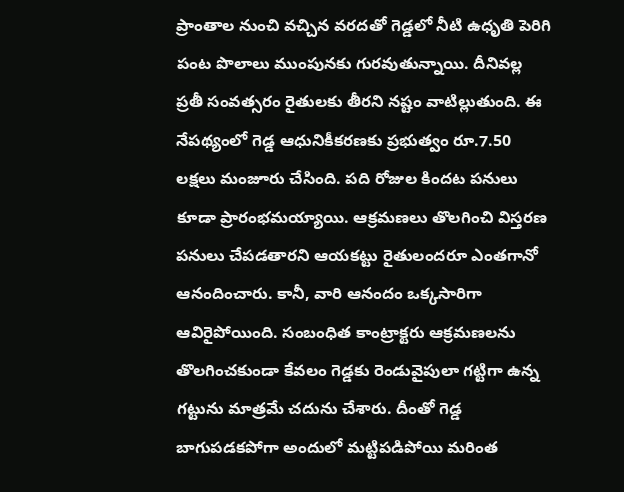ప్రాంతాల నుంచి వచ్చిన వరదతో గెడ్డలో నీటి ఉధృతి పెరిగి పంట పొలాలు ముంపునకు గురవుతున్నాయి. దీనివల్ల ప్రతీ సంవత్సరం రైతులకు తీరని నష్టం వాటిల్లుతుంది. ఈ నేపథ్యంలో గెడ్డ ఆధునికీకరణకు ప్రభుత్వం రూ.7.50 లక్షలు మంజూరు చేసింది. పది రోజుల కిందట పనులు కూడా ప్రారంభమయ్యాయి. ఆక్రమణలు తొలగించి విస్తరణ పనులు చేపడతారని ఆయకట్టు రైతులందరూ ఎంతగానో ఆనందించారు. కానీ, వారి ఆనందం ఒక్కసారిగా ఆవిరైపోయింది. సంబంధిత కాంట్రాక్టరు ఆక్రమణలను తొలగించకుండా కేవలం గెడ్డకు రెండువైపులా గట్టిగా ఉన్న గట్టును మాత్రమే చదును చేశారు. దీంతో గెడ్డ బాగుపడకపోగా అందులో మట్టిపడిపోయి మరింత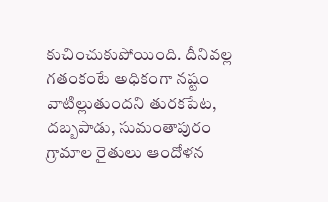కుచించుకుపోయింది. దీనివల్ల గతంకంటే అధికంగా నష్టం వాటిల్లుతుందని తురకపేట, దబ్బపాడు, సుమంతాపురం గ్రామాల రైతులు ఆందోళన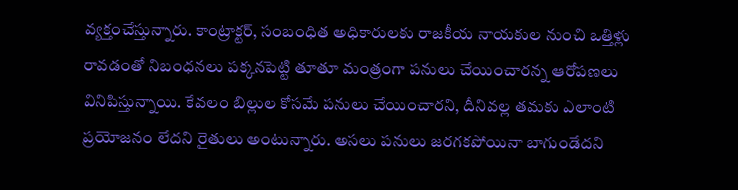వ్యక్తంచేస్తున్నారు. కాంట్రాక్టర్‌, సంబంధిత అధికారులకు రాజకీయ నాయకుల నుంచి ఒత్తిళ్లు రావడంతో నిబంధనలు పక్కనపెట్టి తూతూ మంత్రంగా పనులు చేయించారన్న ఆరోపణలు వినిపిస్తున్నాయి. కేవలం బిల్లుల కోసమే పనులు చేయించారని, దీనివల్ల తమకు ఎలాంటి ప్రయోజనం లేదని రైతులు అంటున్నారు. అసలు పనులు జరగకపోయినా బాగుండేదని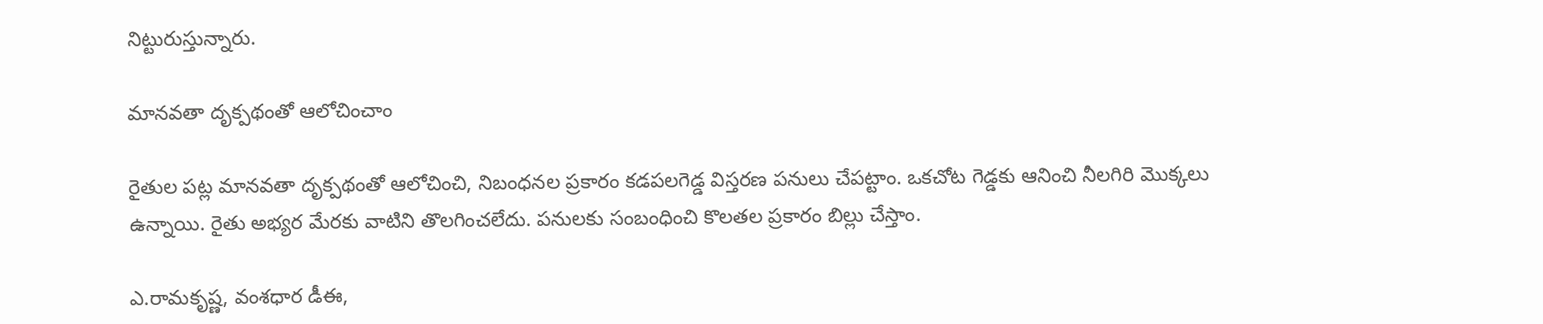నిట్టురుస్తున్నారు.

మానవతా దృక్పథంతో ఆలోచించాం

రైతుల పట్ల మానవతా దృక్పథంతో ఆలోచించి, నిబంధనల ప్రకారం కడపలగెడ్డ విస్తరణ పనులు చేపట్టాం. ఒకచోట గెడ్డకు ఆనించి నీలగిరి మొక్కలు ఉన్నాయి. రైతు అభ్యర మేరకు వాటిని తొలగించలేదు. పనులకు సంబంధించి కొలతల ప్రకారం బిల్లు చేస్తాం.

ఎ.రామకృష్ణ, వంశధార డీఈ,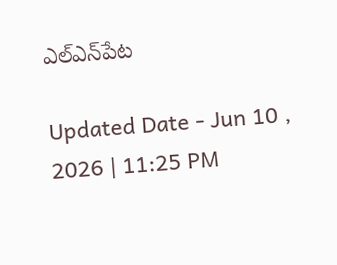ఎల్‌ఎన్‌పేట

Updated Date - Jun 10 , 2026 | 11:25 PM